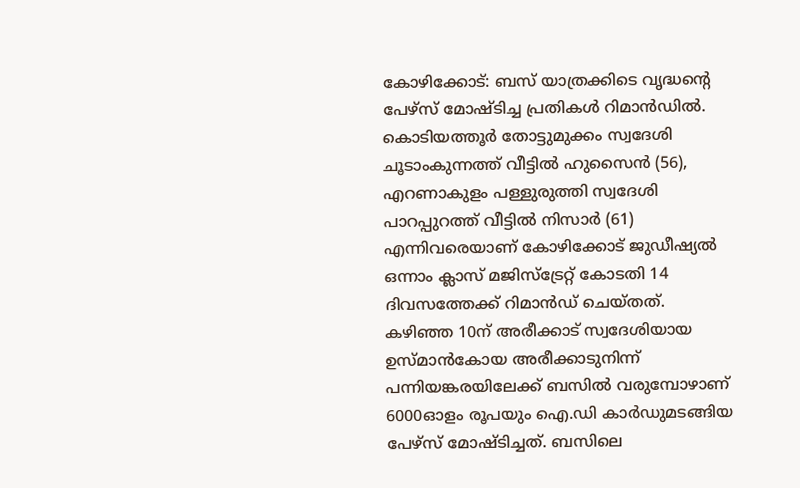കോഴിക്കോട്: ബസ് യാത്രക്കിടെ വൃദ്ധന്റെ പേഴ്സ് മോഷ്ടിച്ച പ്രതികൾ റിമാൻഡിൽ. കൊടിയത്തൂർ തോട്ടുമുക്കം സ്വദേശി ചൂടാംകുന്നത്ത് വീട്ടിൽ ഹുസൈൻ (56), എറണാകുളം പള്ളുരുത്തി സ്വദേശി പാറപ്പുറത്ത് വീട്ടിൽ നിസാർ (61) എന്നിവരെയാണ് കോഴിക്കോട് ജുഡീഷ്യൽ ഒന്നാം ക്ലാസ് മജിസ്ട്രേറ്റ് കോടതി 14 ദിവസത്തേക്ക് റിമാൻഡ് ചെയ്തത്.
കഴിഞ്ഞ 10ന് അരീക്കാട് സ്വദേശിയായ ഉസ്മാൻകോയ അരീക്കാടുനിന്ന് പന്നിയങ്കരയിലേക്ക് ബസിൽ വരുമ്പോഴാണ് 6000ഓളം രൂപയും ഐ.ഡി കാർഡുമടങ്ങിയ പേഴ്സ് മോഷ്ടിച്ചത്. ബസിലെ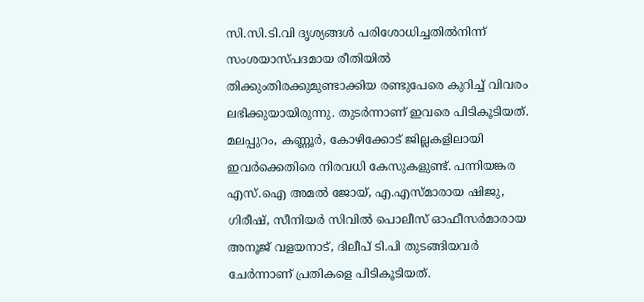സി.സി.ടി.വി ദൃശ്യങ്ങൾ പരിശോധിച്ചതിൽനിന്ന് സംശയാസ്പദമായ രീതിയിൽ തിക്കുംതിരക്കുമുണ്ടാക്കിയ രണ്ടുപേരെ കുറിച്ച് വിവരം ലഭിക്കുയായിരുന്നു. തുടർന്നാണ് ഇവരെ പിടികൂടിയത്.
മലപ്പുറം, കണ്ണൂർ, കോഴിക്കോട് ജില്ലകളിലായി ഇവർക്കെതിരെ നിരവധി കേസുകളുണ്ട്. പന്നിയങ്കര എസ്.ഐ അമൽ ജോയ്, എ.എസ്മാരായ ഷിജു, ഗിരീഷ്, സീനിയർ സിവിൽ പൊലീസ് ഓഫീസർമാരായ അനൂജ് വളയനാട്, ദിലീപ് ടി.പി തുടങ്ങിയവർ ചേർന്നാണ് പ്രതികളെ പിടികൂടിയത്.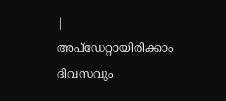|
അപ്ഡേറ്റായിരിക്കാം ദിവസവും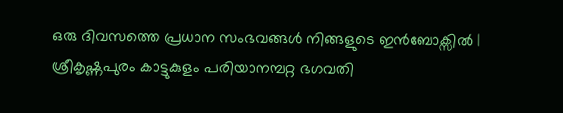ഒരു ദിവസത്തെ പ്രധാന സംഭവങ്ങൾ നിങ്ങളുടെ ഇൻബോക്സിൽ |
ശ്രീകൃഷ്ണപുരം കാട്ടുകുളം പരിയാനമ്പറ്റ ഭഗവതി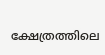ക്ഷേത്രത്തിലെ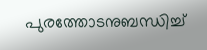പുരത്തോടനുബന്ധിച്ച്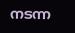നടന്ന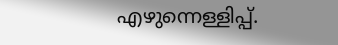എഴുന്നെള്ളിപ്പ്.